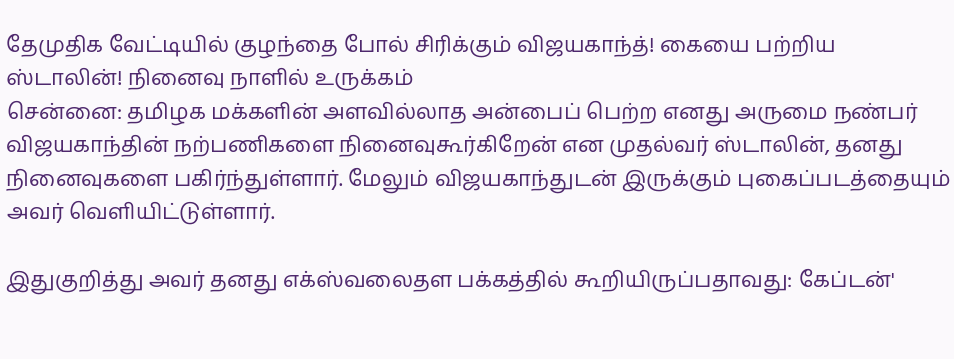தேமுதிக வேட்டியில் குழந்தை போல் சிரிக்கும் விஜயகாந்த்! கையை பற்றிய ஸ்டாலின்! நினைவு நாளில் உருக்கம்
சென்னை: தமிழக மக்களின் அளவில்லாத அன்பைப் பெற்ற எனது அருமை நண்பர் விஜயகாந்தின் நற்பணிகளை நினைவுகூர்கிறேன் என முதல்வர் ஸ்டாலின், தனது நினைவுகளை பகிர்ந்துள்ளார். மேலும் விஜயகாந்துடன் இருக்கும் புகைப்படத்தையும் அவர் வெளியிட்டுள்ளார்.

இதுகுறித்து அவர் தனது எக்ஸ்வலைதள பக்கத்தில் கூறியிருப்பதாவது: கேப்டன்'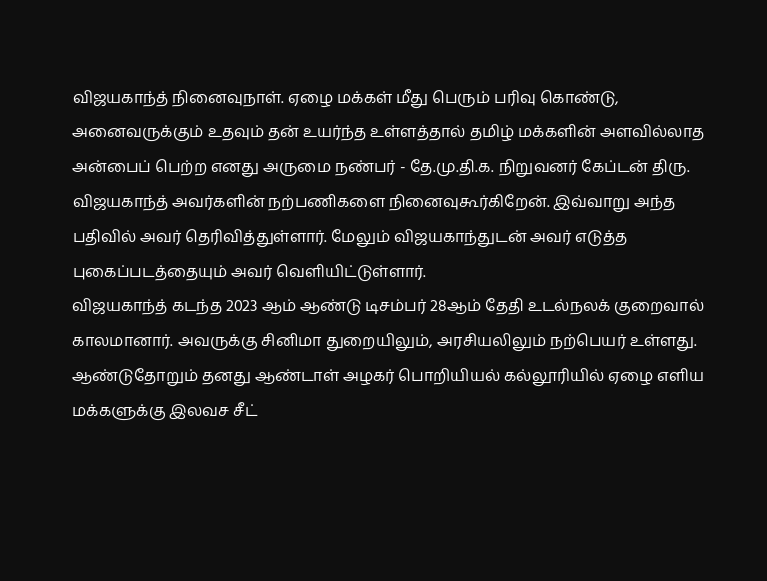விஜயகாந்த் நினைவுநாள். ஏழை மக்கள் மீது பெரும் பரிவு கொண்டு, அனைவருக்கும் உதவும் தன் உயர்ந்த உள்ளத்தால் தமிழ் மக்களின் அளவில்லாத அன்பைப் பெற்ற எனது அருமை நண்பர் - தே.மு.தி.க. நிறுவனர் கேப்டன் திரு. விஜயகாந்த் அவர்களின் நற்பணிகளை நினைவுகூர்கிறேன். இவ்வாறு அந்த பதிவில் அவர் தெரிவித்துள்ளார். மேலும் விஜயகாந்துடன் அவர் எடுத்த புகைப்படத்தையும் அவர் வெளியிட்டுள்ளார்.
விஜயகாந்த் கடந்த 2023 ஆம் ஆண்டு டிசம்பர் 28ஆம் தேதி உடல்நலக் குறைவால் காலமானார். அவருக்கு சினிமா துறையிலும், அரசியலிலும் நற்பெயர் உள்ளது. ஆண்டுதோறும் தனது ஆண்டாள் அழகர் பொறியியல் கல்லூரியில் ஏழை எளிய மக்களுக்கு இலவச சீட்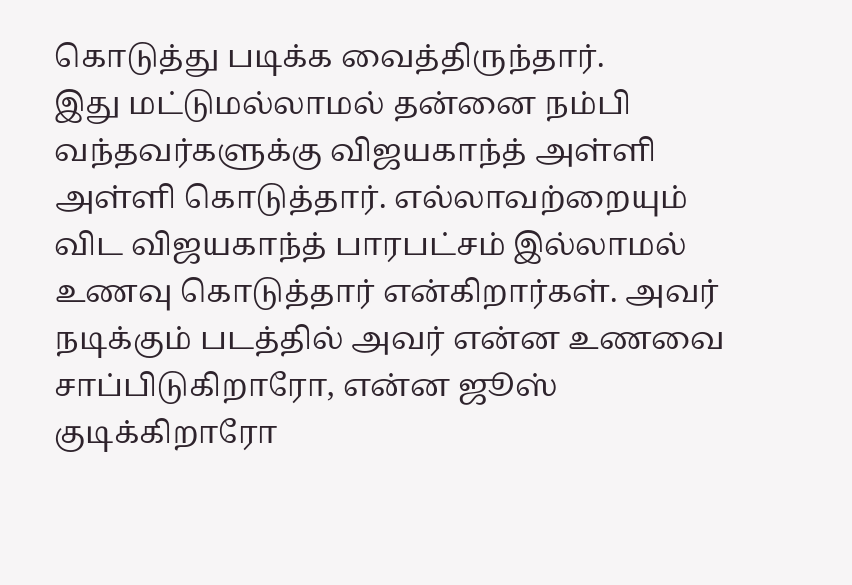கொடுத்து படிக்க வைத்திருந்தார்.
இது மட்டுமல்லாமல் தன்னை நம்பி வந்தவர்களுக்கு விஜயகாந்த் அள்ளி அள்ளி கொடுத்தார். எல்லாவற்றையும் விட விஜயகாந்த் பாரபட்சம் இல்லாமல் உணவு கொடுத்தார் என்கிறார்கள். அவர் நடிக்கும் படத்தில் அவர் என்ன உணவை சாப்பிடுகிறாரோ, என்ன ஜூஸ் குடிக்கிறாரோ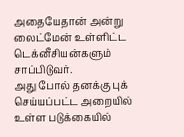அதையேதான் அன்று லைட்மேன் உள்ளிட்ட டெக்னீசியன்களும் சாப்பிடுவர்.
அது போல் தனக்கு புக் செய்யப்பட்ட அறையில் உள்ள படுக்கையில்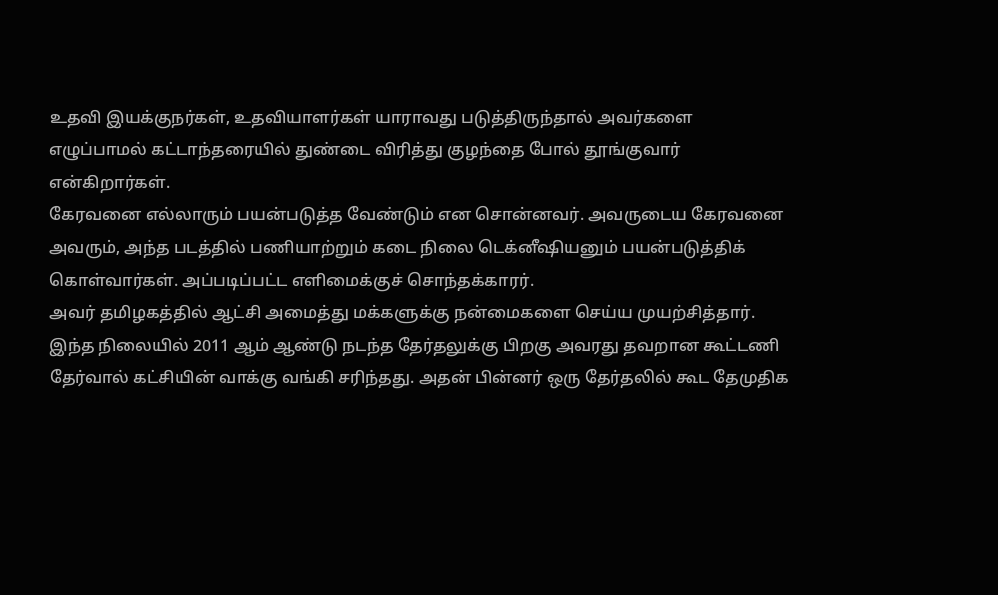உதவி இயக்குநர்கள், உதவியாளர்கள் யாராவது படுத்திருந்தால் அவர்களை எழுப்பாமல் கட்டாந்தரையில் துண்டை விரித்து குழந்தை போல் தூங்குவார் என்கிறார்கள்.
கேரவனை எல்லாரும் பயன்படுத்த வேண்டும் என சொன்னவர். அவருடைய கேரவனை அவரும், அந்த படத்தில் பணியாற்றும் கடை நிலை டெக்னீஷியனும் பயன்படுத்திக் கொள்வார்கள். அப்படிப்பட்ட எளிமைக்குச் சொந்தக்காரர்.
அவர் தமிழகத்தில் ஆட்சி அமைத்து மக்களுக்கு நன்மைகளை செய்ய முயற்சித்தார். இந்த நிலையில் 2011 ஆம் ஆண்டு நடந்த தேர்தலுக்கு பிறகு அவரது தவறான கூட்டணி தேர்வால் கட்சியின் வாக்கு வங்கி சரிந்தது. அதன் பின்னர் ஒரு தேர்தலில் கூட தேமுதிக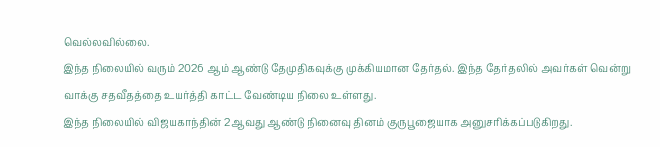வெல்லவில்லை.
இந்த நிலையில் வரும் 2026 ஆம் ஆண்டு தேமுதிகவுக்கு முக்கியமான தேர்தல். இந்த தேர்தலில் அவர்கள் வென்று வாக்கு சதவீதத்தை உயர்த்தி காட்ட வேண்டிய நிலை உள்ளது.
இந்த நிலையில் விஜயகாந்தின் 2ஆவது ஆண்டு நினைவு தினம் குருபூஜையாக அனுசரிக்கப்படுகிறது.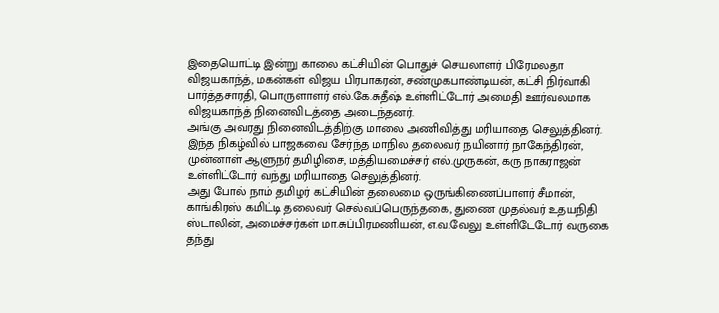இதையொட்டி இன்று காலை கட்சியின் பொதுச் செயலாளர் பிரேமலதா விஜயகாந்த், மகன்கள் விஜய பிரபாகரன், சண்முகபாண்டியன், கட்சி நிர்வாகி பார்த்தசாரதி, பொருளாளர் எல்.கே.சுதீஷ் உள்ளிட்டோர் அமைதி ஊர்வலமாக விஜயகாந்த் நினைவிடத்தை அடைந்தனர்.
அங்கு அவரது நினைவிடத்திற்கு மாலை அணிவித்து மரியாதை செலுத்தினர். இந்த நிகழ்வில் பாஜகவை சேர்ந்த மாநில தலைவர் நயினார் நாகேந்திரன், முன்னாள் ஆளுநர் தமிழிசை, மத்தியமைச்சர் எல்.முருகன், கரு நாகராஜன் உள்ளிட்டோர் வந்து மரியாதை செலுத்தினர்.
அது போல் நாம் தமிழர் கட்சியின் தலைமை ஒருங்கிணைப்பாளர் சீமான், காங்கிரஸ் கமிட்டி தலைவர் செல்வப்பெருந்தகை, துணை முதல்வர் உதயநிதி ஸ்டாலின், அமைச்சர்கள் மா.சுப்பிரமணியன், எ.வ.வேலு உள்ளிடேடோர் வருகை தந்து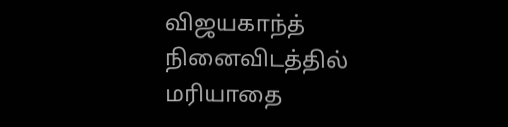விஜயகாந்த் நினைவிடத்தில் மரியாதை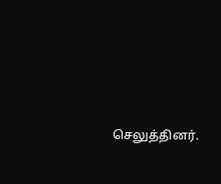செலுத்தினர்.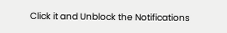Click it and Unblock the Notifications